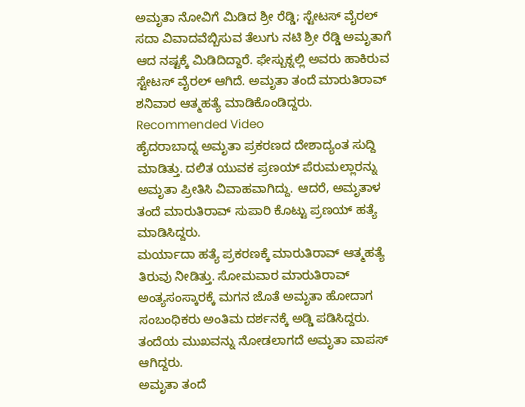ಅಮೃತಾ ನೋವಿಗೆ ಮಿಡಿದ ಶ್ರೀ ರೆಡ್ಡಿ; ಸ್ಟೇಟಸ್ ವೈರಲ್
ಸದಾ ವಿವಾದವೆಬ್ಬಿಸುವ ತೆಲುಗು ನಟಿ ಶ್ರೀ ರೆಡ್ಡಿ ಅಮೃತಾಗೆ ಆದ ನಷ್ಟಕ್ಕೆ ಮಿಡಿದಿದ್ದಾರೆ. ಫೇಸ್ಬುಕ್ನಲ್ಲಿ ಅವರು ಹಾಕಿರುವ ಸ್ಟೇಟಸ್ ವೈರಲ್ ಆಗಿದೆ. ಅಮೃತಾ ತಂದೆ ಮಾರುತಿರಾವ್ ಶನಿವಾರ ಆತ್ಮಹತ್ಯೆ ಮಾಡಿಕೊಂಡಿದ್ದರು.
Recommended Video
ಹೈದರಾಬಾದ್ನ ಅಮೃತಾ ಪ್ರಕರಣದ ದೇಶಾದ್ಯಂತ ಸುದ್ದಿ ಮಾಡಿತ್ತು. ದಲಿತ ಯುವಕ ಪ್ರಣಯ್ ಪೆರುಮಲ್ಲಾರನ್ನು ಅಮೃತಾ ಪ್ರೀತಿಸಿ ವಿವಾಹವಾಗಿದ್ದು. ಆದರೆ, ಅಮೃತಾಳ ತಂದೆ ಮಾರುತಿರಾವ್ ಸುಪಾರಿ ಕೊಟ್ಟು ಪ್ರಣಯ್ ಹತ್ಯೆ ಮಾಡಿಸಿದ್ದರು.
ಮರ್ಯಾದಾ ಹತ್ಯೆ ಪ್ರಕರಣಕ್ಕೆ ಮಾರುತಿರಾವ್ ಆತ್ಮಹತ್ಯೆ ತಿರುವು ನೀಡಿತ್ತು. ಸೋಮವಾರ ಮಾರುತಿರಾವ್ ಅಂತ್ಯಸಂಸ್ಕಾರಕ್ಕೆ ಮಗನ ಜೊತೆ ಅಮೃತಾ ಹೋದಾಗ ಸಂಬಂಧಿಕರು ಅಂತಿಮ ದರ್ಶನಕ್ಕೆ ಅಡ್ಡಿ ಪಡಿಸಿದ್ದರು. ತಂದೆಯ ಮುಖವನ್ನು ನೋಡಲಾಗದೆ ಅಮೃತಾ ವಾಪಸ್ ಆಗಿದ್ದರು.
ಅಮೃತಾ ತಂದೆ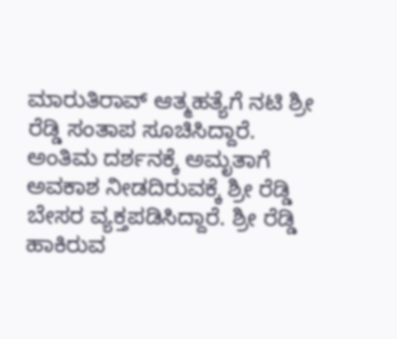ಮಾರುತಿರಾವ್ ಆತ್ಮಹತ್ಯೆಗೆ ನಟಿ ಶ್ರೀ ರೆಡ್ಡಿ ಸಂತಾಪ ಸೂಚಿಸಿದ್ದಾರೆ. ಅಂತಿಮ ದರ್ಶನಕ್ಕೆ ಅಮೃತಾಗೆ ಅವಕಾಶ ನೀಡದಿರುವಕ್ಕೆ ಶ್ರೀ ರೆಡ್ಡಿ ಬೇಸರ ವ್ಯಕ್ತಪಡಿಸಿದ್ದಾರೆ. ಶ್ರೀ ರೆಡ್ಡಿ ಹಾಕಿರುವ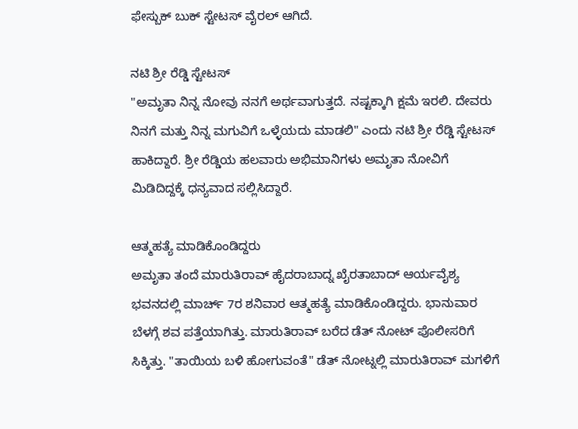ಫೇಸ್ಬುಕ್ ಬುಕ್ ಸ್ಟೇಟಸ್ ವೈರಲ್ ಆಗಿದೆ.

ನಟಿ ಶ್ರೀ ರೆಡ್ಡಿ ಸ್ಟೇಟಸ್
"ಅಮೃತಾ ನಿನ್ನ ನೋವು ನನಗೆ ಅರ್ಥವಾಗುತ್ತದೆ. ನಷ್ಟಕ್ಕಾಗಿ ಕ್ಷಮೆ ಇರಲಿ. ದೇವರು ನಿನಗೆ ಮತ್ತು ನಿನ್ನ ಮಗುವಿಗೆ ಒಳ್ಳೆಯದು ಮಾಡಲಿ" ಎಂದು ನಟಿ ಶ್ರೀ ರೆಡ್ಡಿ ಸ್ಟೇಟಸ್ ಹಾಕಿದ್ದಾರೆ. ಶ್ರೀ ರೆಡ್ಡಿಯ ಹಲವಾರು ಅಭಿಮಾನಿಗಳು ಅಮೃತಾ ನೋವಿಗೆ ಮಿಡಿದಿದ್ದಕ್ಕೆ ಧನ್ಯವಾದ ಸಲ್ಲಿಸಿದ್ದಾರೆ.

ಆತ್ಮಹತ್ಯೆ ಮಾಡಿಕೊಂಡಿದ್ದರು
ಅಮೃತಾ ತಂದೆ ಮಾರುತಿರಾವ್ ಹೈದರಾಬಾದ್ನ ಖೈರತಾಬಾದ್ ಆರ್ಯವೈಶ್ಯ ಭವನದಲ್ಲಿ ಮಾರ್ಚ್ 7ರ ಶನಿವಾರ ಆತ್ಮಹತ್ಯೆ ಮಾಡಿಕೊಂಡಿದ್ದರು. ಭಾನುವಾರ ಬೆಳಗ್ಗೆ ಶವ ಪತ್ತೆಯಾಗಿತ್ತು. ಮಾರುತಿರಾವ್ ಬರೆದ ಡೆತ್ ನೋಟ್ ಪೊಲೀಸರಿಗೆ ಸಿಕ್ಕಿತ್ತು. "ತಾಯಿಯ ಬಳಿ ಹೋಗುವಂತೆ" ಡೆತ್ ನೋಟ್ನಲ್ಲಿ ಮಾರುತಿರಾವ್ ಮಗಳಿಗೆ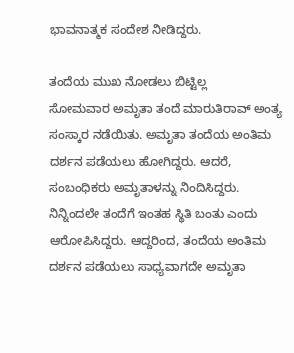ಭಾವನಾತ್ಮಕ ಸಂದೇಶ ನೀಡಿದ್ದರು.

ತಂದೆಯ ಮುಖ ನೋಡಲು ಬಿಟ್ಟಿಲ್ಲ
ಸೋಮವಾರ ಅಮೃತಾ ತಂದೆ ಮಾರುತಿರಾವ್ ಅಂತ್ಯ ಸಂಸ್ಕಾರ ನಡೆಯಿತು. ಅಮೃತಾ ತಂದೆಯ ಅಂತಿಮ ದರ್ಶನ ಪಡೆಯಲು ಹೋಗಿದ್ದರು. ಆದರೆ, ಸಂಬಂಧಿಕರು ಅಮೃತಾಳನ್ನು ನಿಂದಿಸಿದ್ದರು. ನಿನ್ನಿಂದಲೇ ತಂದೆಗೆ ಇಂತಹ ಸ್ಥಿತಿ ಬಂತು ಎಂದು ಆರೋಪಿಸಿದ್ದರು. ಆದ್ದರಿಂದ, ತಂದೆಯ ಅಂತಿಮ ದರ್ಶನ ಪಡೆಯಲು ಸಾಧ್ಯವಾಗದೇ ಅಮೃತಾ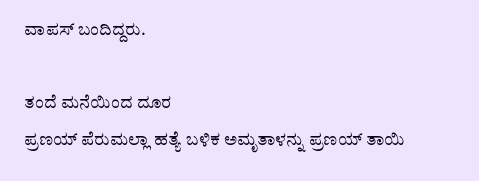ವಾಪಸ್ ಬಂದಿದ್ದರು.

ತಂದೆ ಮನೆಯಿಂದ ದೂರ
ಪ್ರಣಯ್ ಪೆರುಮಲ್ಲಾ ಹತ್ಯೆ ಬಳಿಕ ಅಮೃತಾಳನ್ನು ಪ್ರಣಯ್ ತಾಯಿ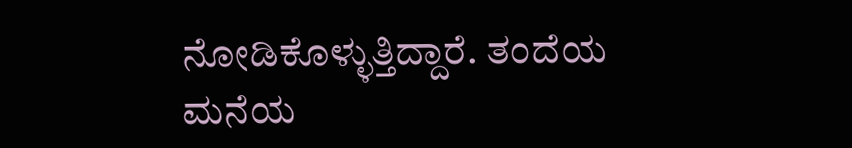ನೋಡಿಕೊಳ್ಳುತ್ತಿದ್ದಾರೆ. ತಂದೆಯ ಮನೆಯ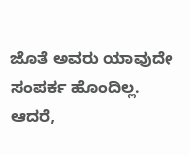ಜೊತೆ ಅವರು ಯಾವುದೇ ಸಂಪರ್ಕ ಹೊಂದಿಲ್ಲ. ಆದರೆ,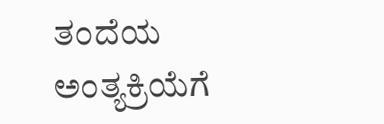ತಂದೆಯ ಅಂತ್ಯಕ್ರಿಯೆಗೆ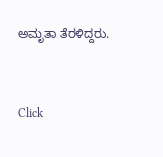ಅಮೃತಾ ತೆರಳಿದ್ದರು.


Click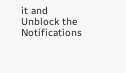it and Unblock the Notifications